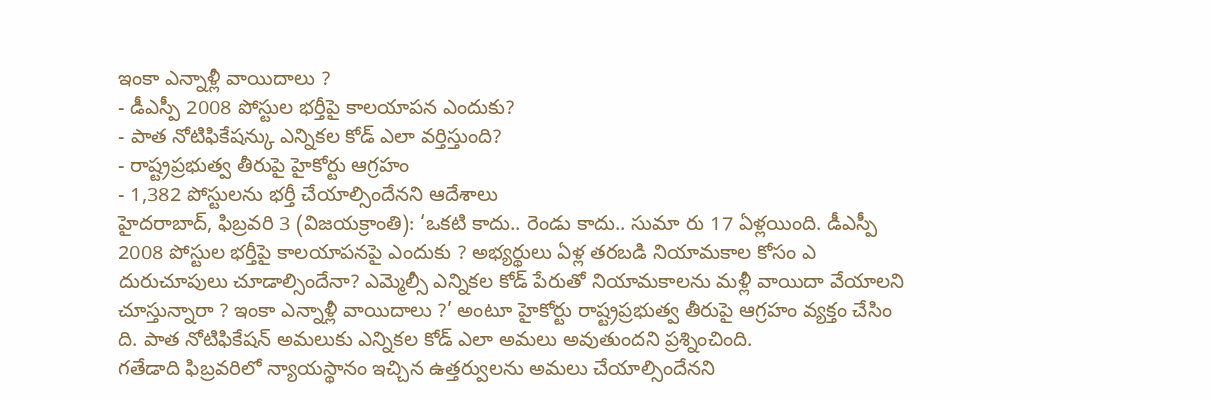ఇంకా ఎన్నాళ్లీ వాయిదాలు ?
- డీఎస్పీ 2008 పోస్టుల భర్తీపై కాలయాపన ఎందుకు?
- పాత నోటిఫికేషన్కు ఎన్నికల కోడ్ ఎలా వర్తిస్తుంది?
- రాష్ట్రప్రభుత్వ తీరుపై హైకోర్టు ఆగ్రహం
- 1,382 పోస్టులను భర్తీ చేయాల్సిందేనని ఆదేశాలు
హైదరాబాద్, ఫిబ్రవరి 3 (విజయక్రాంతి): ‘ఒకటి కాదు.. రెండు కాదు.. సుమా రు 17 ఏళ్లయింది. డీఎస్పీ 2008 పోస్టుల భర్తీపై కాలయాపనపై ఎందుకు ? అభ్యర్థులు ఏళ్ల తరబడి నియామకాల కోసం ఎ దురుచూపులు చూడాల్సిందేనా? ఎమ్మెల్సీ ఎన్నికల కోడ్ పేరుతో నియామకాలను మళ్లీ వాయిదా వేయాలని చూస్తున్నారా ? ఇంకా ఎన్నాళ్లీ వాయిదాలు ?’ అంటూ హైకోర్టు రాష్ట్రప్రభుత్వ తీరుపై ఆగ్రహం వ్యక్తం చేసిం ది. పాత నోటిఫికేషన్ అమలుకు ఎన్నికల కోడ్ ఎలా అమలు అవుతుందని ప్రశ్నించింది.
గతేడాది ఫిబ్రవరిలో న్యాయస్థానం ఇచ్చిన ఉత్తర్వులను అమలు చేయాల్సిందేనని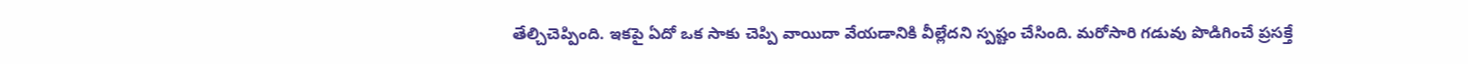తేల్చిచెప్పింది. ఇకపై ఏదో ఒక సాకు చెప్పి వాయిదా వేయడానికి వీల్లేదని స్పష్టం చేసింది. మరోసారి గడువు పొడిగించే ప్రసక్తే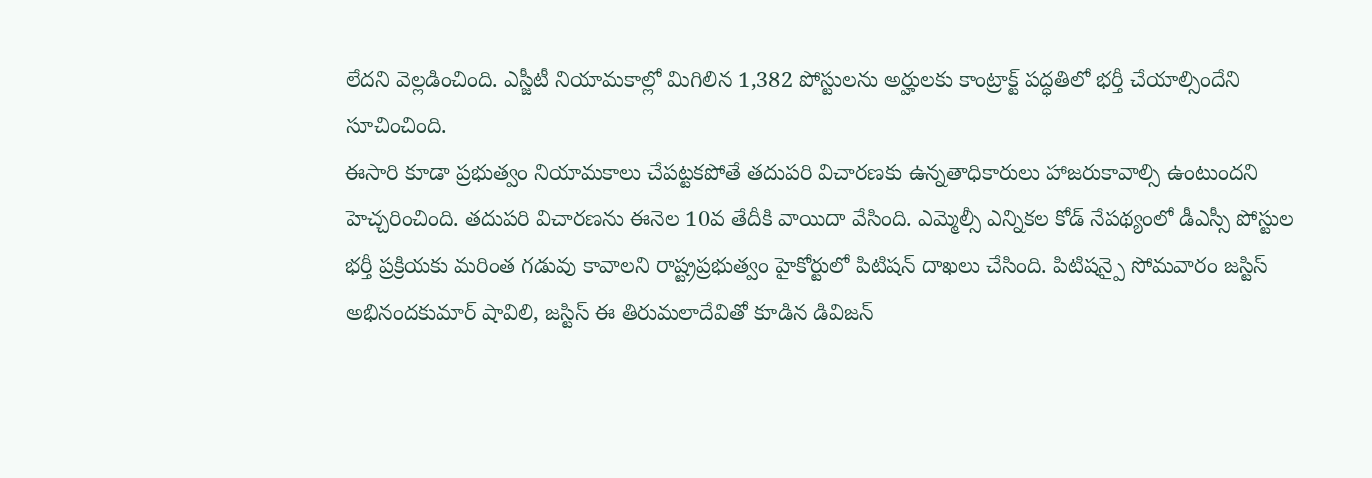లేదని వెల్లడించింది. ఎస్జీటీ నియామకాల్లో మిగిలిన 1,382 పోస్టులను అర్హులకు కాంట్రాక్ట్ పద్ధతిలో భర్తీ చేయాల్సిందేని సూచించింది.
ఈసారి కూడా ప్రభుత్వం నియామకాలు చేపట్టకపోతే తదుపరి విచారణకు ఉన్నతాధికారులు హాజరుకావాల్సి ఉంటుందని హెచ్చరించింది. తదుపరి విచారణను ఈనెల 10వ తేదీకి వాయిదా వేసింది. ఎమ్మెల్సీ ఎన్నికల కోడ్ నేపథ్యంలో డీఎస్సీ పోస్టుల భర్తీ ప్రక్రియకు మరింత గడువు కావాలని రాష్ట్రప్రభుత్వం హైకోర్టులో పిటిషన్ దాఖలు చేసింది. పిటిషన్పై సోమవారం జస్టిస్ అభినందకుమార్ షావిలి, జస్టిస్ ఈ తిరుమలాదేవితో కూడిన డివిజన్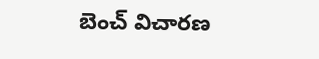బెంచ్ విచారణ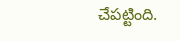చేపట్టింది.